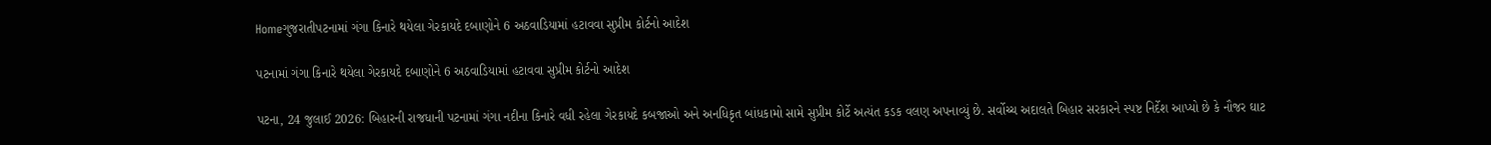Homeગુજરાતીપટનામાં ગંગા કિનારે થયેલા ગેરકાયદે દબાણોને 6 અઠવાડિયામાં હટાવવા સુપ્રીમ કોર્ટનો આદેશ

પટનામાં ગંગા કિનારે થયેલા ગેરકાયદે દબાણોને 6 અઠવાડિયામાં હટાવવા સુપ્રીમ કોર્ટનો આદેશ

પટના, 24 જુલાઈ 2026: બિહારની રાજધાની પટનામાં ગંગા નદીના કિનારે વધી રહેલા ગેરકાયદે કબજાઓ અને અનધિકૃત બાંધકામો સામે સુપ્રીમ કોર્ટે અત્યંત કડક વલણ અપનાવ્યું છે. સર્વોચ્ચ અદાલતે બિહાર સરકારને સ્પષ્ટ નિર્દેશ આપ્યો છે કે નૌજર ઘાટ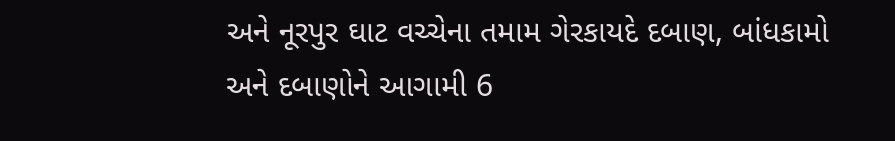અને નૂરપુર ઘાટ વચ્ચેના તમામ ગેરકાયદે દબાણ, બાંધકામો અને દબાણોને આગામી 6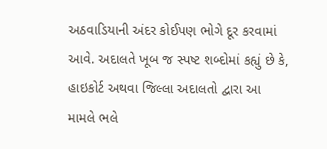અઠવાડિયાની અંદર કોઈપણ ભોગે દૂર કરવામાં આવે. અદાલતે ખૂબ જ સ્પષ્ટ શબ્દોમાં કહ્યું છે કે, હાઇકોર્ટ અથવા જિલ્લા અદાલતો દ્વારા આ મામલે ભલે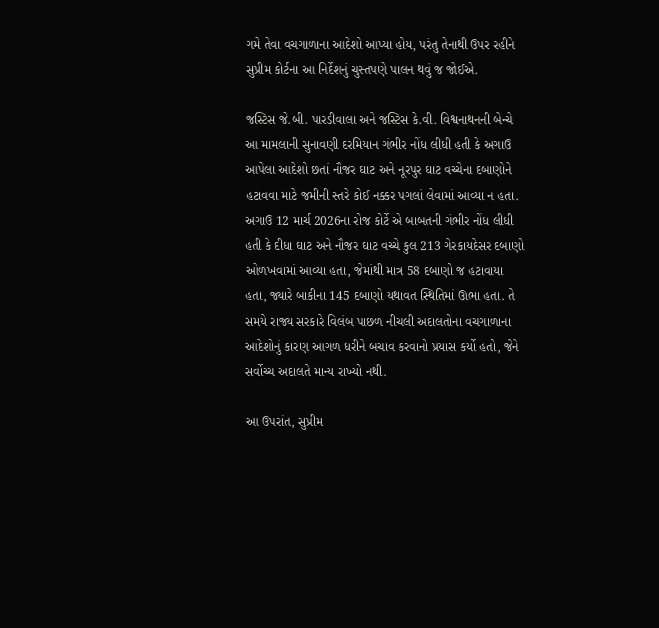ગમે તેવા વચગાળાના આદેશો આપ્યા હોય, પરંતુ તેનાથી ઉપર રહીને સુપ્રીમ કોર્ટના આ નિર્દેશનું ચુસ્તપણે પાલન થવું જ જોઈએ.

જસ્ટિસ જે.બી. પારડીવાલા અને જસ્ટિસ કે.વી. વિશ્વનાથનની બેન્ચે આ મામલાની સુનાવણી દરમિયાન ગંભીર નોંધ લીધી હતી કે અગાઉ આપેલા આદેશો છતાં નૌજર ઘાટ અને નૂરપુર ઘાટ વચ્ચેના દબાણોને હટાવવા માટે જમીની સ્તરે કોઈ નક્કર પગલાં લેવામાં આવ્યા ન હતા. અગાઉ 12 માર્ચ 2026ના રોજ કોર્ટે એ બાબતની ગંભીર નોંધ લીધી હતી કે દીધા ઘાટ અને નૌજર ઘાટ વચ્ચે કુલ 213 ગેરકાયદેસર દબાણો ઓળખવામાં આવ્યા હતા, જેમાંથી માત્ર 58 દબાણો જ હટાવાયા હતા, જ્યારે બાકીના 145 દબાણો યથાવત સ્થિતિમાં ઊભા હતા. તે સમયે રાજ્ય સરકારે વિલંબ પાછળ નીચલી અદાલતોના વચગાળાના આદેશોનું કારણ આગળ ધરીને બચાવ કરવાનો પ્રયાસ કર્યો હતો, જેને સર્વોચ્ચ અદાલતે માન્ય રાખ્યો નથી.

આ ઉપરાંત, સુપ્રીમ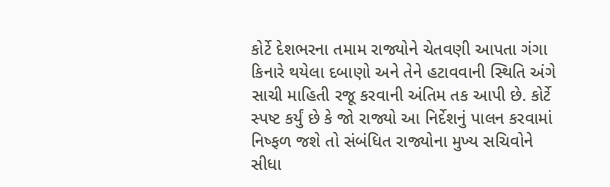કોર્ટે દેશભરના તમામ રાજ્યોને ચેતવણી આપતા ગંગા કિનારે થયેલા દબાણો અને તેને હટાવવાની સ્થિતિ અંગે સાચી માહિતી રજૂ કરવાની અંતિમ તક આપી છે. કોર્ટે સ્પષ્ટ કર્યું છે કે જો રાજ્યો આ નિર્દેશનું પાલન કરવામાં નિષ્ફળ જશે તો સંબંધિત રાજ્યોના મુખ્ય સચિવોને સીધા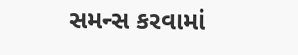સમન્સ કરવામાં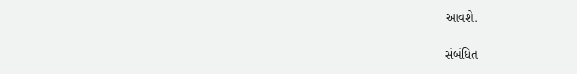આવશે.

સંબંધિત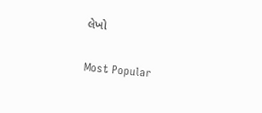લેખો

Most Popular